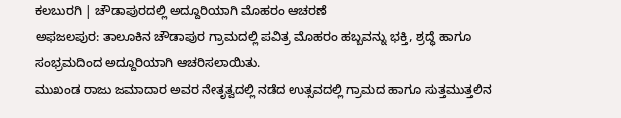ಕಲಬುರಗಿ | ಚೌಡಾಪುರದಲ್ಲಿ ಅದ್ದೂರಿಯಾಗಿ ಮೊಹರಂ ಆಚರಣೆ
ಅಫಜಲಪುರ: ತಾಲೂಕಿನ ಚೌಡಾಪುರ ಗ್ರಾಮದಲ್ಲಿ ಪವಿತ್ರ ಮೊಹರಂ ಹಬ್ಬವನ್ನು ಭಕ್ತಿ, ಶ್ರದ್ಧೆ ಹಾಗೂ ಸಂಭ್ರಮದಿಂದ ಅದ್ದೂರಿಯಾಗಿ ಆಚರಿಸಲಾಯಿತು.
ಮುಖಂಡ ರಾಜು ಜಮಾದಾರ ಅವರ ನೇತೃತ್ವದಲ್ಲಿ ನಡೆದ ಉತ್ಸವದಲ್ಲಿ ಗ್ರಾಮದ ಹಾಗೂ ಸುತ್ತಮುತ್ತಲಿನ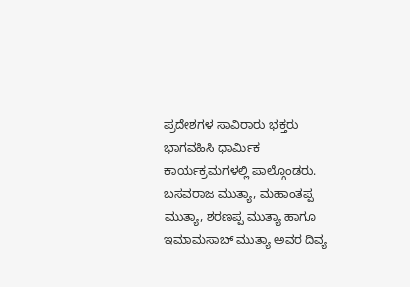ಪ್ರದೇಶಗಳ ಸಾವಿರಾರು ಭಕ್ತರು ಭಾಗವಹಿಸಿ ಧಾರ್ಮಿಕ ಕಾರ್ಯಕ್ರಮಗಳಲ್ಲಿ ಪಾಲ್ಗೊಂಡರು. ಬಸವರಾಜ ಮುತ್ಯಾ, ಮಹಾಂತಪ್ಪ ಮುತ್ಯಾ, ಶರಣಪ್ಪ ಮುತ್ಯಾ ಹಾಗೂ ಇಮಾಮಸಾಬ್ ಮುತ್ಯಾ ಅವರ ದಿವ್ಯ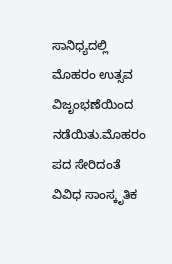ಸಾನಿಧ್ಯದಲ್ಲಿ ಮೊಹರಂ ಉತ್ಸವ ವಿಜೃಂಭಣೆಯಿಂದ ನಡೆಯಿತು.ಮೊಹರಂ ಪದ ಸೇರಿದಂತೆ ವಿವಿಧ ಸಾಂಸ್ಕೃತಿಕ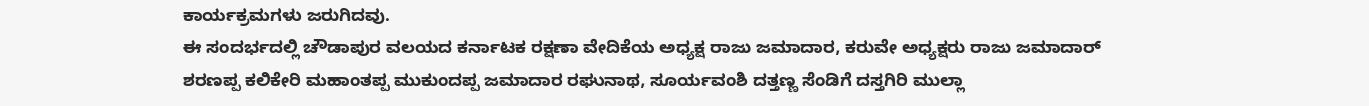ಕಾರ್ಯಕ್ರಮಗಳು ಜರುಗಿದವು.
ಈ ಸಂದರ್ಭದಲ್ಲಿ ಚೌಡಾಪುರ ವಲಯದ ಕರ್ನಾಟಕ ರಕ್ಷಣಾ ವೇದಿಕೆಯ ಅಧ್ಯಕ್ಷ ರಾಜು ಜಮಾದಾರ, ಕರುವೇ ಅಧ್ಯಕ್ಷರು ರಾಜು ಜಮಾದಾರ್ ಶರಣಪ್ಪ ಕಲಿಕೇರಿ ಮಹಾಂತಪ್ಪ ಮುಕುಂದಪ್ಪ ಜಮಾದಾರ ರಘುನಾಥ, ಸೂರ್ಯವಂಶಿ ದತ್ತಣ್ಣ ಸೆಂಡಿಗೆ ದಸ್ತಗಿರಿ ಮುಲ್ಲಾ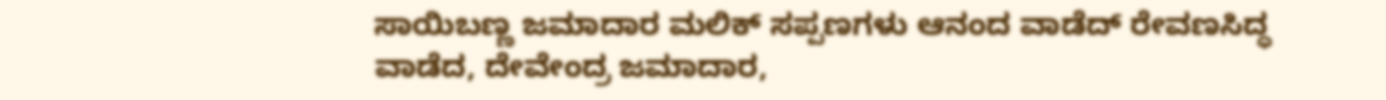ಸಾಯಿಬಣ್ಣ ಜಮಾದಾರ ಮಲಿಕ್ ಸಪ್ಪಣಗಳು ಆನಂದ ವಾಡೆದ್ ರೇವಣಸಿದ್ಧ ವಾಡೆದ, ದೇವೇಂದ್ರ ಜಮಾದಾರ,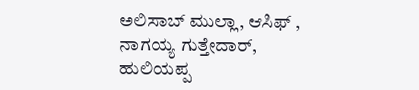ಅಲಿಸಾಬ್ ಮುಲ್ಲಾ, ಆಸಿಫ್ , ನಾಗಯ್ಯ ಗುತ್ತೇದಾರ್, ಹುಲಿಯಪ್ಪ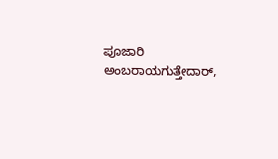ಪೂಜಾರಿ ಅಂಬರಾಯಗುತ್ತೇದಾರ್,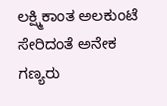ಲಕ್ಷ್ಮಿಕಾಂತ ಅಲಕುಂಟೆ ಸೇರಿದಂತೆ ಅನೇಕ ಗಣ್ಯರು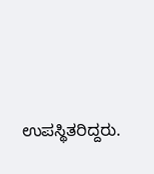ಉಪಸ್ಥಿತರಿದ್ದರು.